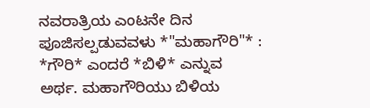ನವರಾತ್ರಿಯ ಎಂಟನೇ ದಿನ ಪೂಜಿಸಲ್ಪಡುವವಳು *"ಮಹಾಗೌರಿ"* :
*ಗೌರಿ* ಎಂದರೆ *ಬಿಳಿ* ಎನ್ನುವ ಅರ್ಥ. ಮಹಾಗೌರಿಯು ಬಿಳಿಯ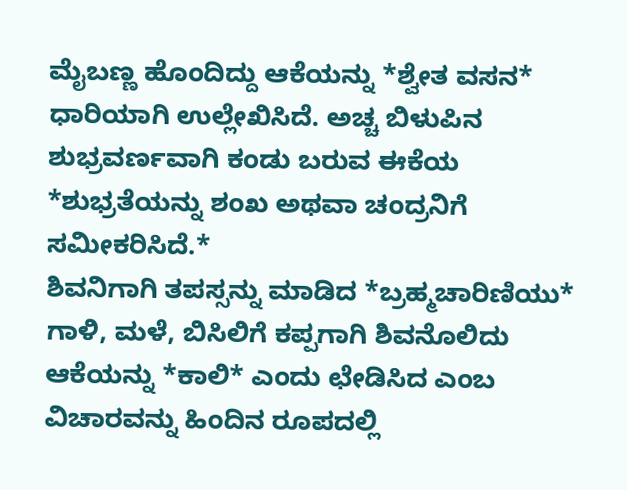ಮೈಬಣ್ಣ ಹೊಂದಿದ್ದು ಆಕೆಯನ್ನು *ಶ್ವೇತ ವಸನ* ಧಾರಿಯಾಗಿ ಉಲ್ಲೇಖಿಸಿದೆ. ಅಚ್ಚ ಬಿಳುಪಿನ ಶುಭ್ರವರ್ಣವಾಗಿ ಕಂಡು ಬರುವ ಈಕೆಯ *ಶುಭ್ರತೆಯನ್ನು ಶಂಖ ಅಥವಾ ಚಂದ್ರನಿಗೆ ಸಮೀಕರಿಸಿದೆ.*
ಶಿವನಿಗಾಗಿ ತಪಸ್ಸನ್ನು ಮಾಡಿದ *ಬ್ರಹ್ಮಚಾರಿಣಿಯು* ಗಾಳಿ, ಮಳೆ, ಬಿಸಿಲಿಗೆ ಕಪ್ಪಗಾಗಿ ಶಿವನೊಲಿದು ಆಕೆಯನ್ನು *ಕಾಲಿ* ಎಂದು ಛೇಡಿಸಿದ ಎಂಬ ವಿಚಾರವನ್ನು ಹಿಂದಿನ ರೂಪದಲ್ಲಿ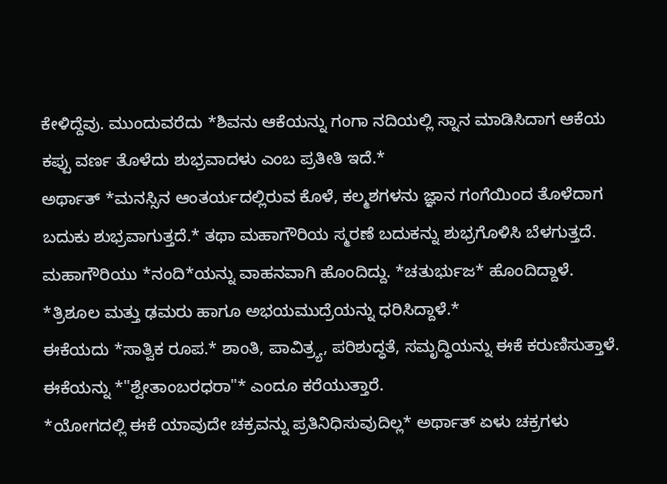ಕೇಳಿದ್ದೆವು. ಮುಂದುವರೆದು *ಶಿವನು ಆಕೆಯನ್ನು ಗಂಗಾ ನದಿಯಲ್ಲಿ ಸ್ನಾನ ಮಾಡಿಸಿದಾಗ ಆಕೆಯ ಕಪ್ಪು ವರ್ಣ ತೊಳೆದು ಶುಭ್ರವಾದಳು ಎಂಬ ಪ್ರತೀತಿ ಇದೆ.*
ಅರ್ಥಾತ್ *ಮನಸ್ಸಿನ ಆಂತರ್ಯದಲ್ಲಿರುವ ಕೊಳೆ, ಕಲ್ಮಶಗಳನು ಜ್ಞಾನ ಗಂಗೆಯಿಂದ ತೊಳೆದಾಗ ಬದುಕು ಶುಭ್ರವಾಗುತ್ತದೆ.* ತಥಾ ಮಹಾಗೌರಿಯ ಸ್ಮರಣೆ ಬದುಕನ್ನು ಶುಭ್ರಗೊಳಿಸಿ ಬೆಳಗುತ್ತದೆ.
ಮಹಾಗೌರಿಯು *ನಂದಿ*ಯನ್ನು ವಾಹನವಾಗಿ ಹೊಂದಿದ್ದು. *ಚತುರ್ಭುಜ* ಹೊಂದಿದ್ದಾಳೆ. *ತ್ರಿಶೂಲ ಮತ್ತು ಢಮರು ಹಾಗೂ ಅಭಯಮುದ್ರೆಯನ್ನು ಧರಿಸಿದ್ದಾಳೆ.*
ಈಕೆಯದು *ಸಾತ್ವಿಕ ರೂಪ.* ಶಾಂತಿ, ಪಾವಿತ್ರ್ಯ, ಪರಿಶುದ್ಧತೆ, ಸಮೃದ್ಧಿಯನ್ನು ಈಕೆ ಕರುಣಿಸುತ್ತಾಳೆ. ಈಕೆಯನ್ನು *"ಶ್ವೇತಾಂಬರಧರಾ"* ಎಂದೂ ಕರೆಯುತ್ತಾರೆ.
*ಯೋಗದಲ್ಲಿ ಈಕೆ ಯಾವುದೇ ಚಕ್ರವನ್ನು ಪ್ರತಿನಿಧಿಸುವುದಿಲ್ಲ* ಅರ್ಥಾತ್ ಏಳು ಚಕ್ರಗಳು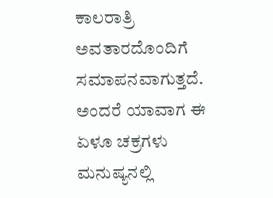ಕಾಲರಾತ್ರಿ ಅವತಾರದೊಂದಿಗೆ ಸಮಾಪನವಾಗುತ್ತದೆ. ಅಂದರೆ ಯಾವಾಗ ಈ ಏಳೂ ಚಕ್ರಗಳು ಮನುಷ್ಯನಲ್ಲಿ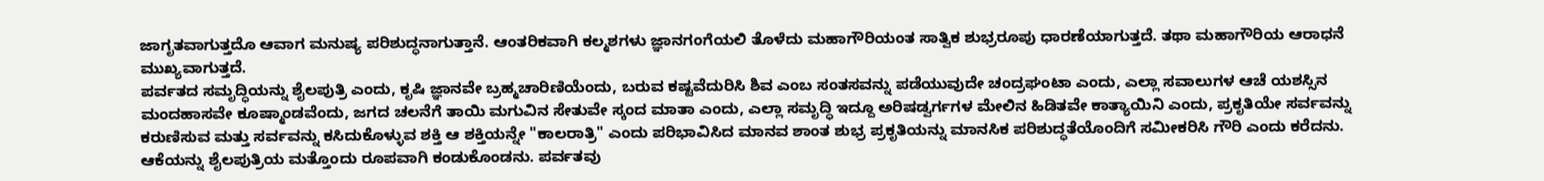ಜಾಗೃತವಾಗುತ್ತದೊ ಆವಾಗ ಮನುಷ್ಯ ಪರಿಶುದ್ಧನಾಗುತ್ತಾನೆ. ಆಂತರಿಕವಾಗಿ ಕಲ್ಮಶಗಳು ಜ್ಞಾನಗಂಗೆಯಲಿ ತೊಳೆದು ಮಹಾಗೌರಿಯಂತ ಸಾತ್ವಿಕ ಶುಭ್ರರೂಪು ಧಾರಣೆಯಾಗುತ್ತದೆ. ತಥಾ ಮಹಾಗೌರಿಯ ಆರಾಧನೆ ಮುಖ್ಯವಾಗುತ್ತದೆ.
ಪರ್ವತದ ಸಮೃದ್ಧಿಯನ್ನು ಶೈಲಪುತ್ರಿ ಎಂದು, ಕೃಷಿ ಜ್ಞಾನವೇ ಬ್ರಹ್ಮಚಾರಿಣಿಯೆಂದು, ಬರುವ ಕಷ್ಟವೆದುರಿಸಿ ಶಿವ ಎಂಬ ಸಂತಸವನ್ನು ಪಡೆಯುವುದೇ ಚಂದ್ರಘಂಟಾ ಎಂದು, ಎಲ್ಲಾ ಸವಾಲುಗಳ ಆಚೆ ಯಶಸ್ಸಿನ ಮಂದಹಾಸವೇ ಕೂಷ್ಮಾಂಡವೆಂದು, ಜಗದ ಚಲನೆಗೆ ತಾಯಿ ಮಗುವಿನ ಸೇತುವೇ ಸ್ಕಂದ ಮಾತಾ ಎಂದು, ಎಲ್ಲಾ ಸಮೃದ್ಧಿ ಇದ್ದೂ ಅರಿಷಡ್ವರ್ಗಗಳ ಮೇಲಿನ ಹಿಡಿತವೇ ಕಾತ್ಯಾಯಿನಿ ಎಂದು, ಪ್ರಕೃತಿಯೇ ಸರ್ವವನ್ನು ಕರುಣಿಸುವ ಮತ್ತು ಸರ್ವವನ್ನು ಕಸಿದುಕೊಳ್ಳುವ ಶಕ್ತಿ ಆ ಶಕ್ತಿಯನ್ನೇ "ಕಾಲರಾತ್ರಿ" ಎಂದು ಪರಿಭಾವಿಸಿದ ಮಾನವ ಶಾಂತ ಶುಭ್ರ ಪ್ರಕೃತಿಯನ್ನು ಮಾನಸಿಕ ಪರಿಶುದ್ಧತೆಯೊಂದಿಗೆ ಸಮೀಕರಿಸಿ ಗೌರಿ ಎಂದು ಕರೆದನು. ಆಕೆಯನ್ನು ಶೈಲಪುತ್ರಿಯ ಮತ್ತೊಂದು ರೂಪವಾಗಿ ಕಂಡುಕೊಂಡನು. ಪರ್ವತವು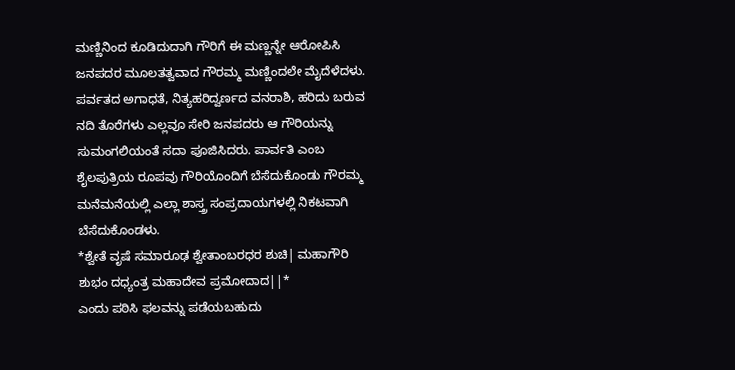ಮಣ್ಣಿನಿಂದ ಕೂಡಿದುದಾಗಿ ಗೌರಿಗೆ ಈ ಮಣ್ಣನ್ನೇ ಆರೋಪಿಸಿ ಜನಪದರ ಮೂಲತತ್ವವಾದ ಗೌರಮ್ಮ ಮಣ್ಣಿಂದಲೇ ಮೈದೆಳೆದಳು.
ಪರ್ವತದ ಅಗಾಧತೆ, ನಿತ್ಯಹರಿದ್ವರ್ಣದ ವನರಾಶಿ, ಹರಿದು ಬರುವ ನದಿ ತೊರೆಗಳು ಎಲ್ಲವೂ ಸೇರಿ ಜನಪದರು ಆ ಗೌರಿಯನ್ನು ಸುಮಂಗಲಿಯಂತೆ ಸದಾ ಪೂಜಿಸಿದರು. ಪಾರ್ವತಿ ಎಂಬ ಶೈಲಪುತ್ರಿಯ ರೂಪವು ಗೌರಿಯೊಂದಿಗೆ ಬೆಸೆದುಕೊಂಡು ಗೌರಮ್ಮ ಮನೆಮನೆಯಲ್ಲಿ ಎಲ್ಲಾ ಶಾಸ್ತ್ರ ಸಂಪ್ರದಾಯಗಳಲ್ಲಿ ನಿಕಟವಾಗಿ ಬೆಸೆದುಕೊಂಡಳು.
*ಶ್ವೇತೆ ವೃಷೆ ಸಮಾರೂಢ ಶ್ವೇತಾಂಬರಧರ ಶುಚಿ| ಮಹಾಗೌರಿ ಶುಭಂ ದಧ್ಯಂತ್ರ ಮಹಾದೇವ ಪ್ರಮೋದಾದ||*
ಎಂದು ಪಠಿಸಿ ಫಲವನ್ನು ಪಡೆಯಬಹುದು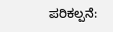ಪರಿಕಲ್ಪನೆ: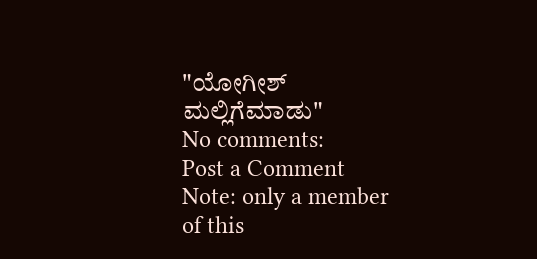"ಯೋಗೀಶ್ ಮಲ್ಲಿಗೆಮಾಡು"
No comments:
Post a Comment
Note: only a member of this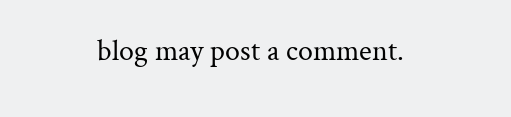blog may post a comment.